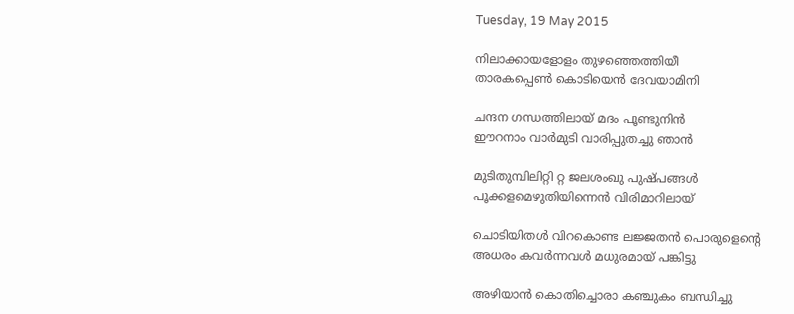Tuesday, 19 May 2015

നിലാക്കായളോളം തുഴഞ്ഞെത്തിയീ
താരകപ്പെണ്‍ കൊടിയെന്‍ ദേവയാമിനി

ചന്ദന ഗന്ധത്തിലായ് മദം പൂണ്ടുനിന്‍
ഈറനാം വാര്‍മുടി വാരിപ്പുതച്ചു ഞാന്‍

മുടിതുമ്പിലിറ്റി റ്റ ജലശംഖു പുഷ്പങ്ങള്‍
പൂക്കളമെഴുതിയിന്നെന്‍ വിരിമാറിലായ്‌

ചൊടിയിതള്‍ വിറകൊണ്ട ലജ്ജതന്‍ പൊരുളെന്‍റെ
അധരം കവര്‍ന്നവള്‍ മധുരമായ് പങ്കിട്ടു

അഴിയാന്‍ കൊതിച്ചൊരാ കഞ്ചുകം ബന്ധിച്ചു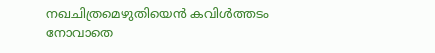നഖചിത്രമെഴുതിയെന്‍ കവിള്‍ത്തടം നോവാതെ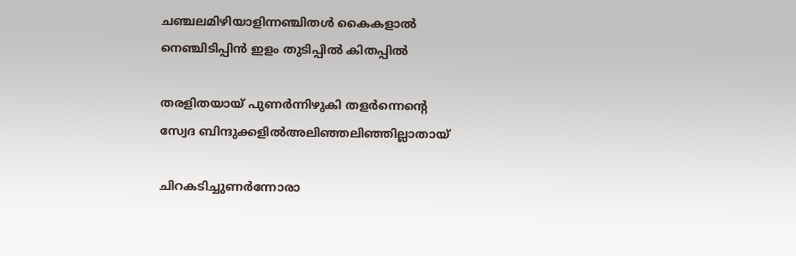ചഞ്ചലമിഴിയാളിന്നഞ്ചിതള്‍ കൈകളാല്‍
നെഞ്ചിടിപ്പിന്‍ ഇളം തുടിപ്പില്‍ കിതപ്പില്‍

തരളിതയായ് പുണര്‍ന്നിഴുകി തളര്‍ന്നെന്‍റെ
സ്വേദ ബിന്ദുക്കളില്‍അലിഞ്ഞലിഞ്ഞില്ലാതായ്

ചിറകടിച്ചുണര്‍ന്നോരാ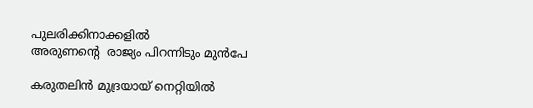പുലരിക്കിനാക്കളില്‍
അരുണന്‍റെ  രാജ്യം പിറന്നിടും മുന്‍പേ

കരുതലിന്‍ മുദ്രയായ് നെറ്റിയില്‍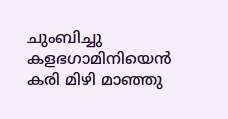ചുംബിച്ചു
കളഭഗാമിനിയെന്‍ കരി മിഴി മാഞ്ഞു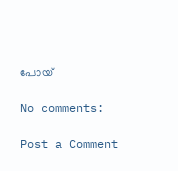പോയ്‌

No comments:

Post a Comment